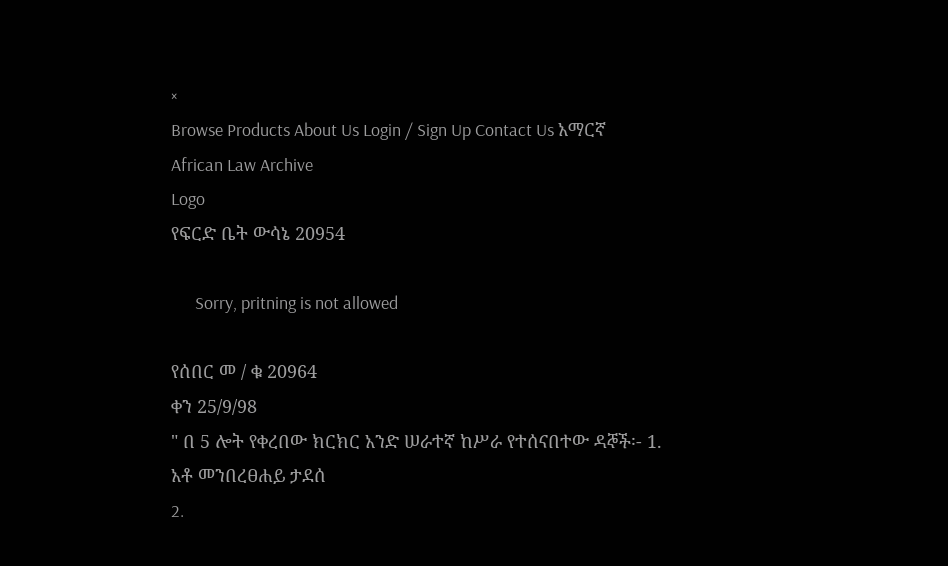×
Browse Products About Us Login / Sign Up Contact Us አማርኛ
African Law Archive
Logo
የፍርድ ቤት ውሳኔ 20954

      Sorry, pritning is not allowed

የሰበር መ / ቁ 20964
ቀን 25/9/98
" በ 5 ሎት የቀረበው ክርክር አንድ ሠራተኛ ከሥራ የተሰናበተው ዳኞች፡- 1. አቶ መንበረፀሐይ ታደሰ
2.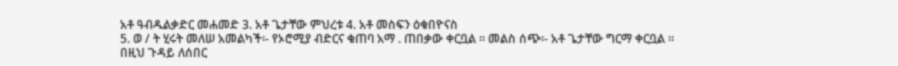አቶ ዓብዱልቃድር መሐመድ 3. አቶ ጌታቸው ምህረቱ 4. አቶ መስፍን ዕቁበዮናስ
5. ወ / ት ሂሩት መለሠ አመልካች፡- የኦሮሚያ ብድርና ቁጠባ አማ . ጠበቃው ቀርቧል ፡፡ መልስ ሰጭ፡- አቶ ጌታቸው ግርማ ቀርቧል ፡፡
በዚህ ጉዳይ ለሰበር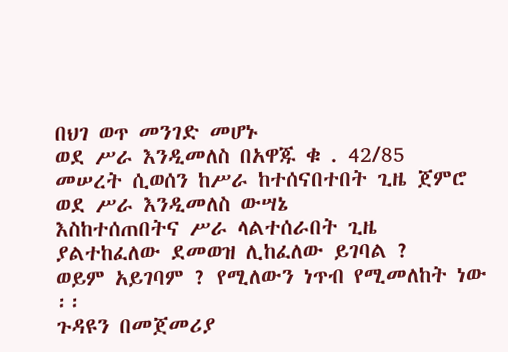በህገ ወጥ መንገድ መሆኑ
ወደ ሥራ እንዲመለስ በአዋጁ ቁ . 42/85
መሠረት ሲወሰን ከሥራ ከተሰናበተበት ጊዜ ጀምሮ ወደ ሥራ እንዲመለስ ውሣኔ
እስከተሰጠበትና ሥራ ላልተሰራበት ጊዜ ያልተከፈለው ደመወዝ ሊከፈለው ይገባል ?
ወይም አይገባም ? የሚለውን ነጥብ የሚመለከት ነው ፡፡
ጉዳዩን በመጀመሪያ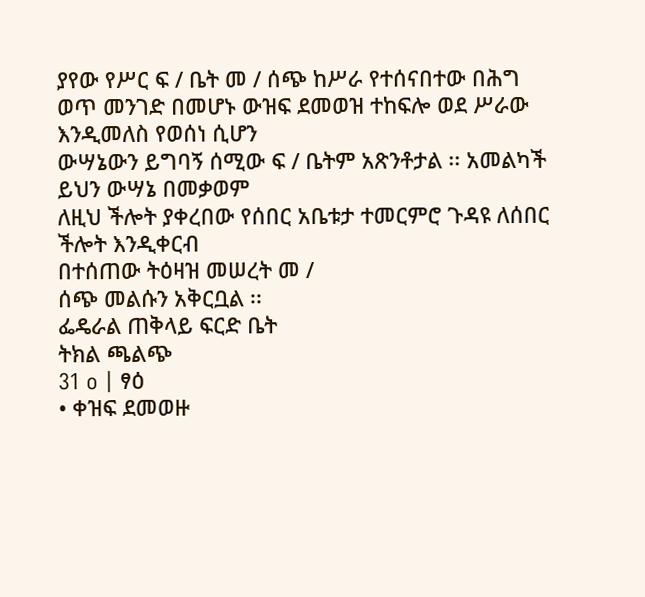ያየው የሥር ፍ / ቤት መ / ሰጭ ከሥራ የተሰናበተው በሕግ
ወጥ መንገድ በመሆኑ ውዝፍ ደመወዝ ተከፍሎ ወደ ሥራው እንዲመለስ የወሰነ ሲሆን
ውሣኔውን ይግባኝ ሰሚው ፍ / ቤትም አጽንቶታል ፡፡ አመልካች ይህን ውሣኔ በመቃወም
ለዚህ ችሎት ያቀረበው የሰበር አቤቱታ ተመርምሮ ጉዳዩ ለሰበር ችሎት እንዲቀርብ
በተሰጠው ትዕዛዝ መሠረት መ /
ሰጭ መልሱን አቅርቧል ፡፡
ፌዴራል ጠቅላይ ፍርድ ቤት
ትክል ጫልጭ
31 o | ፃዕ
• ቀዝፍ ደመወዙ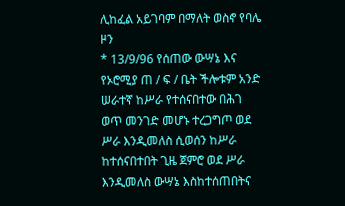ሊከፈል አይገባም በማለት ወስኖ የባሌ ዞን
* 13/9/96 የሰጠው ውሣኔ እና የኦሮሚያ ጠ / ፍ / ቤት ችሎቱም አንድ ሠራተኛ ከሥራ የተሰናበተው በሕገ ወጥ መንገድ መሆኑ ተረጋግጦ ወደ ሥራ እንዲመለስ ሲወሰን ከሥራ ከተሰናበተበት ጊዜ ጀምሮ ወደ ሥራ እንዲመለስ ውሣኔ እስከተሰጠበትና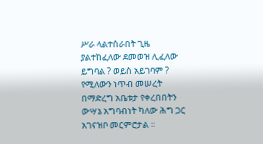ሥራ ላልተሰራበት ጊዜ ያልተከፈለው ደመወዝ ሊፈለው ይግባል ? ወይስ አይገባም ? የሚለውን ነጥብ መሠረት በማድረግ አቤቱታ የቀረበበትን ውሣኔ አግባብነት ካለው ሕግ ጋር አገናዝቦ መርምሮታል ፡፡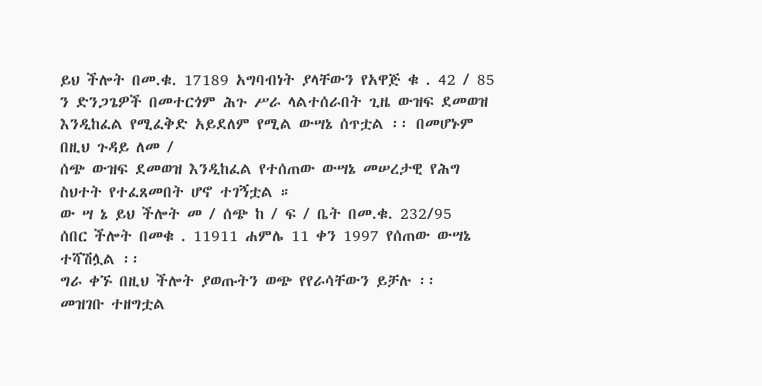ይህ ችሎት በመ.ቁ. 17189 አግባብነት ያላቸውን የአዋጅ ቁ . 42 / 85 ን ድንጋጌዎች በመተርጎም ሕጉ ሥራ ላልተሰራበት ጊዜ ውዝፍ ደመወዝ እንዲከፈል የሚፈቅድ አይደለም የሚል ውሣኔ ሰጥቷል ፡፡ በመሆኑም በዚህ ጉዳይ ለመ /
ሰጭ ውዝፍ ደመወዝ እንዲከፈል የተሰጠው ውሣኔ መሠረታዊ የሕግ ስህተት የተፈጸመበት ሆኖ ተገኝቷል ።
ው ሣ ኔ ይህ ችሎት መ / ሰጭ ከ / ፍ / ቤት በመ.ቁ. 232/95
ሰበር ችሎት በመቁ . 11911 ሐምሌ 11 ቀን 1997 የሰጠው ውሣኔ ተሻሽሏል ፡፡
ግራ ቀኙ በዚህ ችሎት ያወጡትን ወጭ የየራሳቸውን ይቻሉ ፡፡
መዝገቡ ተዘግቷል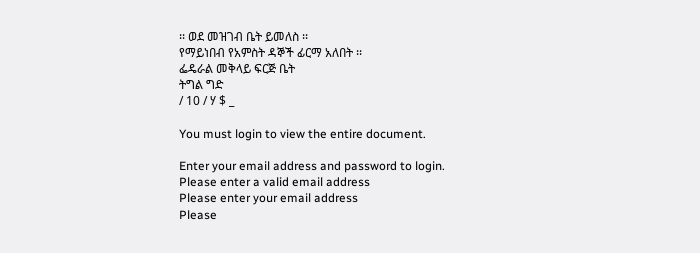፡፡ ወደ መዝገብ ቤት ይመለስ ፡፡
የማይነበብ የአምስት ዳኞች ፊርማ አለበት ፡፡
ፌዴራል መቅላይ ፍርጅ ቤት
ትግል ግድ
/ 10 / ሃ $ _

You must login to view the entire document.

Enter your email address and password to login.
Please enter a valid email address
Please enter your email address
Please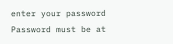enter your password
Password must be at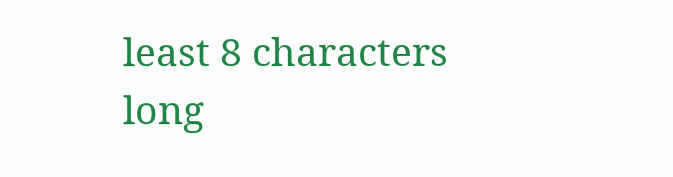least 8 characters long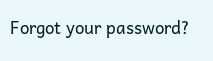Forgot your password?